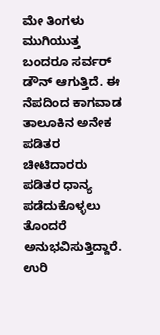ಮೇ ತಿಂಗಳು ಮುಗಿಯುತ್ತ ಬಂದರೂ ಸರ್ವರ್ ಡೌನ್ ಆಗುತ್ತಿದೆ. ಈ ನೆಪದಿಂದ ಕಾಗವಾಡ ತಾಲೂಕಿನ ಅನೇಕ ಪಡಿತರ ಚೀಟಿದಾರರು ಪಡಿತರ ಧಾನ್ಯ ಪಡೆದುಕೊಳ್ಳಲು ತೊಂದರೆ ಅನುಭವಿಸುತ್ತಿದ್ದಾರೆ. ಉರಿ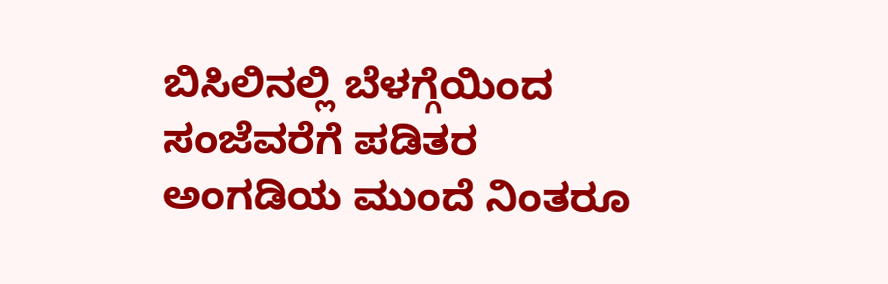ಬಿಸಿಲಿನಲ್ಲಿ ಬೆಳಗ್ಗೆಯಿಂದ ಸಂಜೆವರೆಗೆ ಪಡಿತರ ಅಂಗಡಿಯ ಮುಂದೆ ನಿಂತರೂ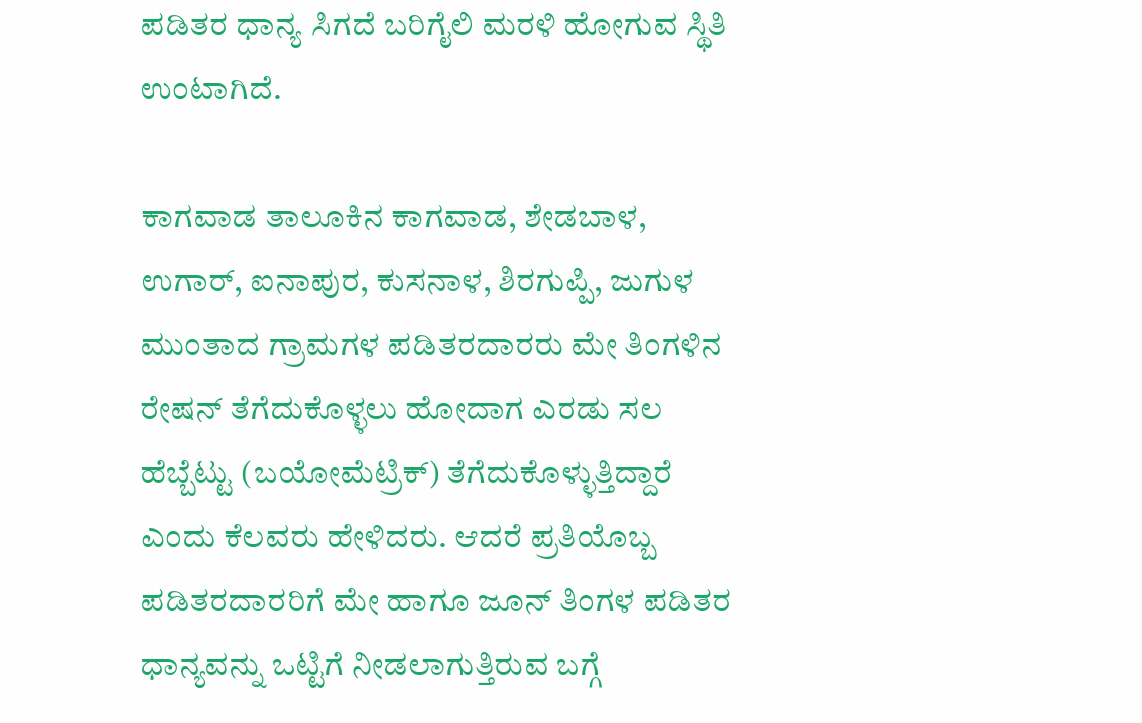ಪಡಿತರ ಧಾನ್ಯ ಸಿಗದೆ ಬರಿಗೈಲಿ ಮರಳಿ ಹೋಗುವ ಸ್ಥಿತಿ ಉಂಟಾಗಿದೆ.

ಕಾಗವಾಡ ತಾಲೂಕಿನ ಕಾಗವಾಡ, ಶೇಡಬಾಳ, ಉಗಾರ್, ಐನಾಪುರ, ಕುಸನಾಳ, ಶಿರಗುಪ್ಪಿ, ಜುಗುಳ ಮುಂತಾದ ಗ್ರಾಮಗಳ ಪಡಿತರದಾರರು ಮೇ ತಿಂಗಳಿನ ರೇಷನ್ ತೆಗೆದುಕೊಳ್ಳಲು ಹೋದಾಗ ಎರಡು ಸಲ ಹೆಬ್ಬೆಟ್ಟು (ಬಯೋಮೆಟ್ರಿಕ್) ತೆಗೆದುಕೊಳ್ಳುತ್ತಿದ್ದಾರೆ ಎಂದು ಕೆಲವರು ಹೇಳಿದರು. ಆದರೆ ಪ್ರತಿಯೊಬ್ಬ ಪಡಿತರದಾರರಿಗೆ ಮೇ ಹಾಗೂ ಜೂನ್ ತಿಂಗಳ ಪಡಿತರ ಧಾನ್ಯವನ್ನು ಒಟ್ಟಿಗೆ ನೀಡಲಾಗುತ್ತಿರುವ ಬಗ್ಗೆ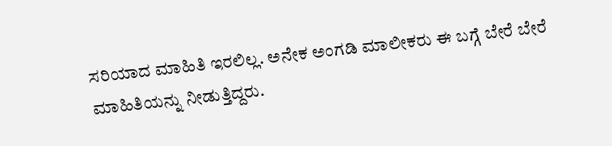ಸರಿಯಾದ ಮಾಹಿತಿ ಇರಲಿಲ್ಲ. ಅನೇಕ ಅಂಗಡಿ ಮಾಲೀಕರು ಈ ಬಗ್ಗೆ ಬೇರೆ ಬೇರೆ ಮಾಹಿತಿಯನ್ನು ನೀಡುತ್ತಿದ್ದರು.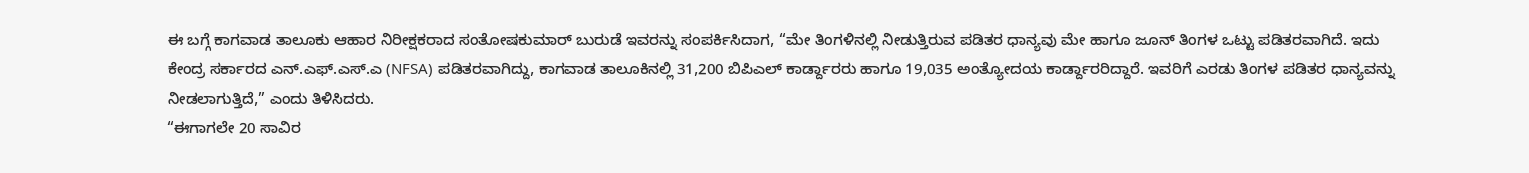ಈ ಬಗ್ಗೆ ಕಾಗವಾಡ ತಾಲೂಕು ಆಹಾರ ನಿರೀಕ್ಷಕರಾದ ಸಂತೋಷಕುಮಾರ್ ಬುರುಡೆ ಇವರನ್ನು ಸಂಪರ್ಕಿಸಿದಾಗ, “ಮೇ ತಿಂಗಳಿನಲ್ಲಿ ನೀಡುತ್ತಿರುವ ಪಡಿತರ ಧಾನ್ಯವು ಮೇ ಹಾಗೂ ಜೂನ್ ತಿಂಗಳ ಒಟ್ಟು ಪಡಿತರವಾಗಿದೆ. ಇದು ಕೇಂದ್ರ ಸರ್ಕಾರದ ಎನ್.ಎಫ್.ಎಸ್.ಎ (NFSA) ಪಡಿತರವಾಗಿದ್ದು, ಕಾಗವಾಡ ತಾಲೂಕಿನಲ್ಲಿ 31,200 ಬಿಪಿಎಲ್ ಕಾರ್ಡ್ದಾರರು ಹಾಗೂ 19,035 ಅಂತ್ಯೋದಯ ಕಾರ್ಡ್ದಾರರಿದ್ದಾರೆ. ಇವರಿಗೆ ಎರಡು ತಿಂಗಳ ಪಡಿತರ ಧಾನ್ಯವನ್ನು ನೀಡಲಾಗುತ್ತಿದೆ,” ಎಂದು ತಿಳಿಸಿದರು.
“ಈಗಾಗಲೇ 20 ಸಾವಿರ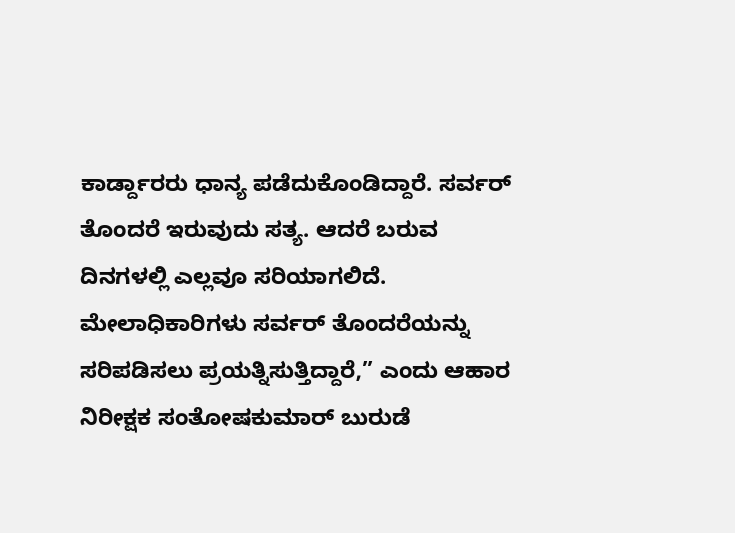ಕಾರ್ಡ್ದಾರರು ಧಾನ್ಯ ಪಡೆದುಕೊಂಡಿದ್ದಾರೆ. ಸರ್ವರ್ ತೊಂದರೆ ಇರುವುದು ಸತ್ಯ. ಆದರೆ ಬರುವ ದಿನಗಳಲ್ಲಿ ಎಲ್ಲವೂ ಸರಿಯಾಗಲಿದೆ. ಮೇಲಾಧಿಕಾರಿಗಳು ಸರ್ವರ್ ತೊಂದರೆಯನ್ನು ಸರಿಪಡಿಸಲು ಪ್ರಯತ್ನಿಸುತ್ತಿದ್ದಾರೆ,” ಎಂದು ಆಹಾರ ನಿರೀಕ್ಷಕ ಸಂತೋಷಕುಮಾರ್ ಬುರುಡೆ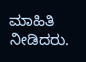ಮಾಹಿತಿ ನೀಡಿದರು.